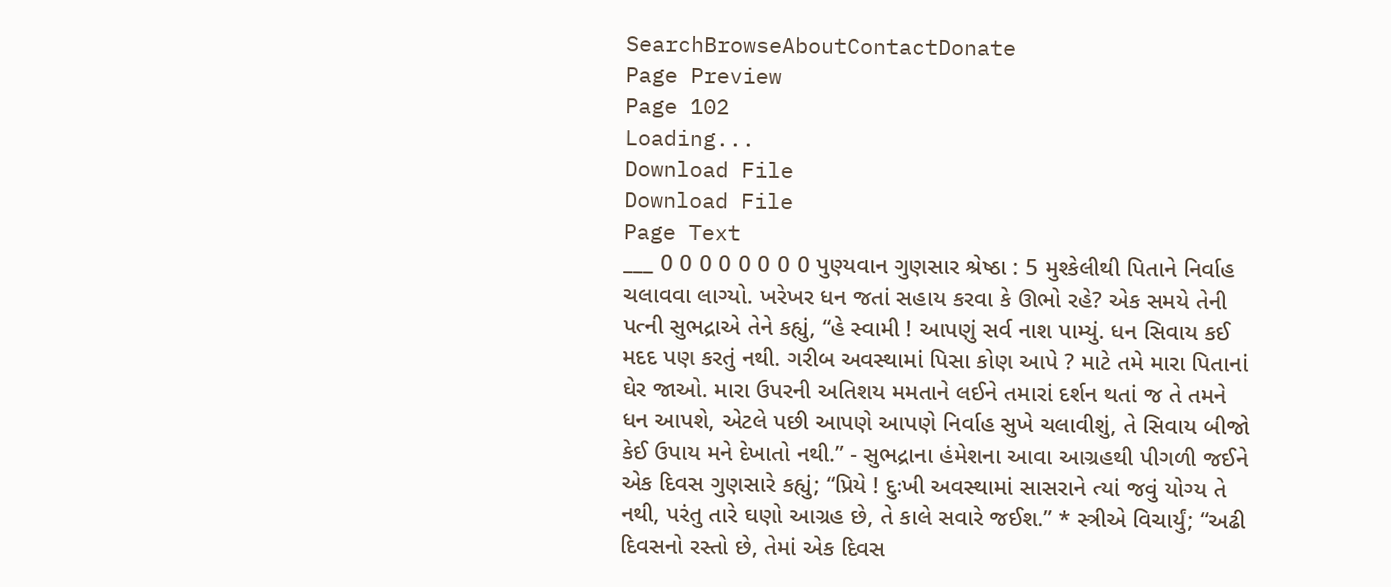SearchBrowseAboutContactDonate
Page Preview
Page 102
Loading...
Download File
Download File
Page Text
___ 0 0 0 0 0 0 0 0 પુણ્યવાન ગુણસાર શ્રેષ્ઠા : 5 મુશ્કેલીથી પિતાને નિર્વાહ ચલાવવા લાગ્યો. ખરેખર ધન જતાં સહાય કરવા કે ઊભો રહે? એક સમયે તેની પત્ની સુભદ્રાએ તેને કહ્યું, “હે સ્વામી ! આપણું સર્વ નાશ પામ્યું. ધન સિવાય કઈ મદદ પણ કરતું નથી. ગરીબ અવસ્થામાં પિસા કોણ આપે ? માટે તમે મારા પિતાનાં ઘેર જાઓ. મારા ઉપરની અતિશય મમતાને લઈને તમારાં દર્શન થતાં જ તે તમને ધન આપશે, એટલે પછી આપણે આપણે નિર્વાહ સુખે ચલાવીશું, તે સિવાય બીજો કેઈ ઉપાય મને દેખાતો નથી.” - સુભદ્રાના હંમેશના આવા આગ્રહથી પીગળી જઈને એક દિવસ ગુણસારે કહ્યું; “પ્રિયે ! દુઃખી અવસ્થામાં સાસરાને ત્યાં જવું યોગ્ય તે નથી, પરંતુ તારે ઘણો આગ્રહ છે, તે કાલે સવારે જઈશ.” * સ્ત્રીએ વિચાર્યું; “અઢી દિવસનો રસ્તો છે, તેમાં એક દિવસ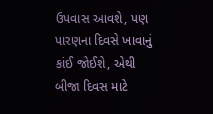ઉપવાસ આવશે, પણ પારણના દિવસે ખાવાનું કાંઈ જોઈશે, એથી બીજા દિવસ માટે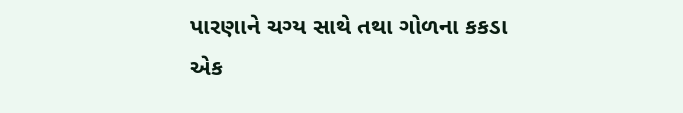પારણાને ચગ્ય સાથે તથા ગોળના કકડા એક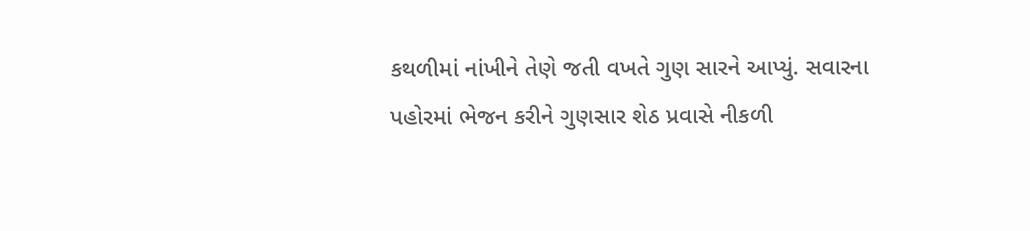કથળીમાં નાંખીને તેણે જતી વખતે ગુણ સારને આપ્યું. સવારના પહોરમાં ભેજન કરીને ગુણસાર શેઠ પ્રવાસે નીકળી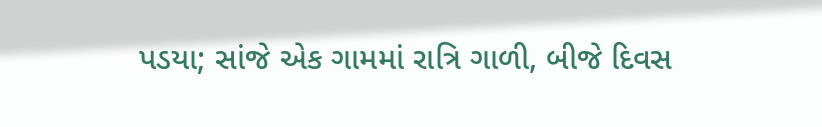પડયા; સાંજે એક ગામમાં રાત્રિ ગાળી, બીજે દિવસ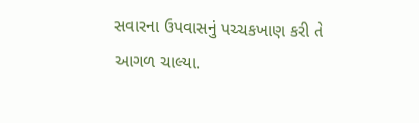સવારના ઉપવાસનું પચ્ચકખાણ કરી તે આગળ ચાલ્યા.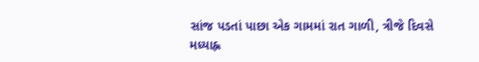સાંજ પડતાં પાછા એક ગામમાં રાત ગાળી, ત્રીજે દિવસે મધ્યાહ્ન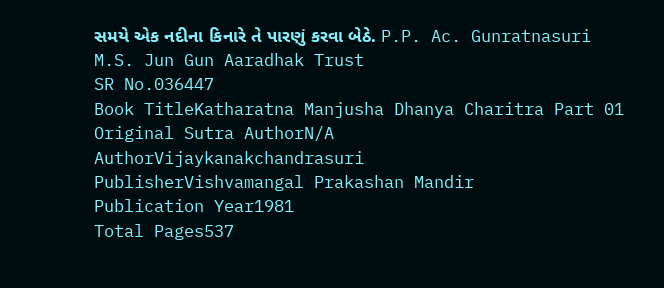સમયે એક નદીના કિનારે તે પારણું કરવા બેઠે. P.P. Ac. Gunratnasuri M.S. Jun Gun Aaradhak Trust
SR No.036447
Book TitleKatharatna Manjusha Dhanya Charitra Part 01
Original Sutra AuthorN/A
AuthorVijaykanakchandrasuri
PublisherVishvamangal Prakashan Mandir
Publication Year1981
Total Pages537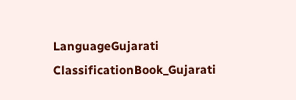LanguageGujarati
ClassificationBook_Gujarati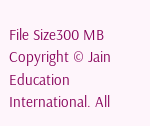File Size300 MB
Copyright © Jain Education International. All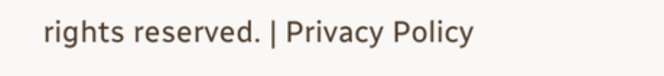rights reserved. | Privacy Policy